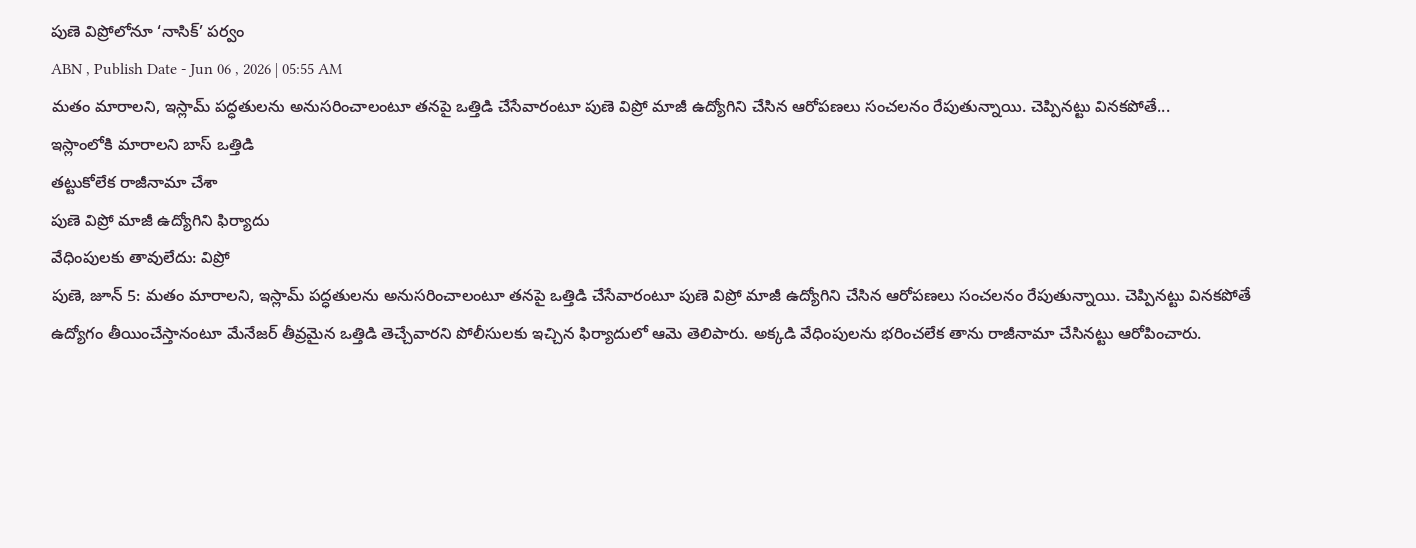పుణె విప్రోలోనూ ‘నాసిక్’ పర్వం
ABN , Publish Date - Jun 06 , 2026 | 05:55 AM
మతం మారాలని, ఇస్లామ్ పద్ధతులను అనుసరించాలంటూ తనపై ఒత్తిడి చేసేవారంటూ పుణె విప్రో మాజీ ఉద్యోగిని చేసిన ఆరోపణలు సంచలనం రేపుతున్నాయి. చెప్పినట్టు వినకపోతే...
ఇస్లాంలోకి మారాలని బాస్ ఒత్తిడి
తట్టుకోలేక రాజీనామా చేశా
పుణె విప్రో మాజీ ఉద్యోగిని ఫిర్యాదు
వేధింపులకు తావులేదు: విప్రో
పుణె, జూన్ 5: మతం మారాలని, ఇస్లామ్ పద్ధతులను అనుసరించాలంటూ తనపై ఒత్తిడి చేసేవారంటూ పుణె విప్రో మాజీ ఉద్యోగిని చేసిన ఆరోపణలు సంచలనం రేపుతున్నాయి. చెప్పినట్టు వినకపోతే ఉద్యోగం తీయించేస్తానంటూ మేనేజర్ తీవ్రమైన ఒత్తిడి తెచ్చేవారని పోలీసులకు ఇచ్చిన ఫిర్యాదులో ఆమె తెలిపారు. అక్కడి వేధింపులను భరించలేక తాను రాజీనామా చేసినట్టు ఆరోపించారు.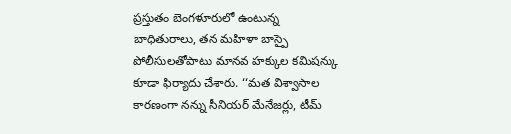ప్రస్తుతం బెంగళూరులో ఉంటున్న బాధితురాలు, తన మహిళా బాస్పై పోలీసులతోపాటు మానవ హక్కుల కమిషన్కు కూడా ఫిర్యాదు చేశారు. ‘‘మత విశ్వాసాల కారణంగా నన్ను సీనియర్ మేనేజర్లు, టీమ్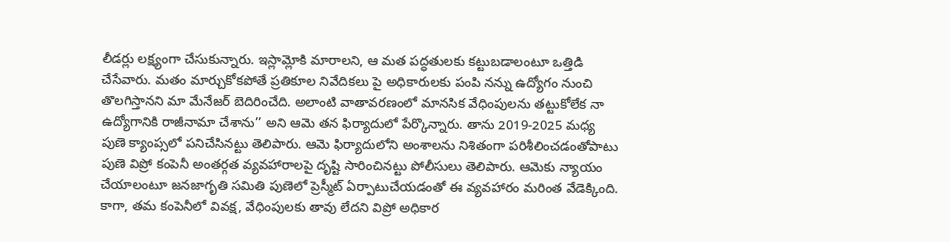లీడర్లు లక్ష్యంగా చేసుకున్నారు. ఇస్లామ్లోకి మారాలని, ఆ మత పద్ధతులకు కట్టుబడాలంటూ ఒత్తిడి చేసేవారు. మతం మార్చుకోకపోతే ప్రతికూల నివేదికలు పై అధికారులకు పంపి నన్ను ఉద్యోగం నుంచి తొలగిస్తానని మా మేనేజర్ బెదిరించేది. అలాంటి వాతావరణంలో మానసిక వేధింపులను తట్టుకోలేక నా ఉద్యోగానికి రాజీనామా చేశాను’’ అని ఆమె తన ఫిర్యాదులో పేర్కొన్నారు. తాను 2019-2025 మధ్య పుణె క్యాంప్సలో పనిచేసినట్టు తెలిపారు. ఆమె ఫిర్యాదులోని అంశాలను నిశితంగా పరిశీలించడంతోపాటు పుణె విప్రో కంపెనీ అంతర్గత వ్యవహారాలపై దృష్టి సారించినట్టు పోలీసులు తెలిపారు. ఆమెకు న్యాయం చేయాలంటూ జనజాగృతి సమితి పుణెలో ప్రెస్మీట్ ఏర్పాటుచేయడంతో ఈ వ్యవహారం మరింత వేడెక్కింది. కాగా, తమ కంపెనీలో వివక్ష, వేధింపులకు తావు లేదని విప్రో అధికార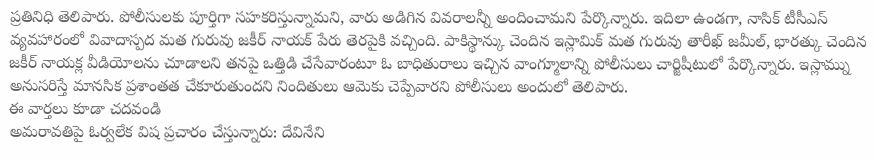ప్రతినిధి తెలిపారు. పోలీసులకు పూర్తిగా సహకరిస్తున్నామని, వారు అడిగిన వివరాలన్నీ అందించామని పేర్కొన్నారు. ఇదిలా ఉండగా, నాసిక్ టీసీఎస్ వ్యవహారంలో వివాదాస్పద మత గురువు జకీర్ నాయక్ పేరు తెరపైకి వచ్చింది. పాకిస్థాన్కు చెందిన ఇస్లామిక్ మత గురువు తారీఖ్ జమీల్, భారత్కు చెందిన జకీర్ నాయక్ల వీడియోలను చూడాలని తనపై ఒత్తిడి చేసేవారంటూ ఓ బాధితురాలు ఇచ్చిన వాంగ్మూలాన్ని పోలీసులు చార్జిషీటులో పేర్కొన్నారు. ఇస్లామ్ను అనుసరిస్తే మానసిక ప్రశాంతత చేకూరుతుందని నిందితులు ఆమెకు చెప్పేవారని పోలీసులు అందులో తెలిపారు.
ఈ వార్తలు కూడా చదవండి
అమరావతిపై ఓర్వలేక విష ప్రచారం చేస్తున్నారు: దేవినేని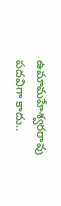ఉమామహేశ్వరరావు
పదవిగా కాదు..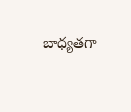బాధ్యతగా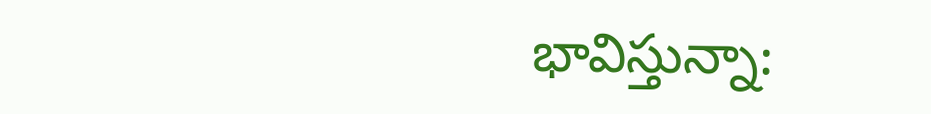భావిస్తున్నా: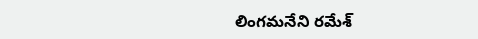లింగమనేని రమేశ్